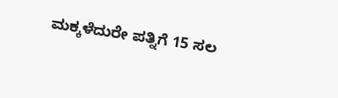ಮಕ್ಕಳೆದುರೇ ಪತ್ನಿಗೆ 15 ಸಲ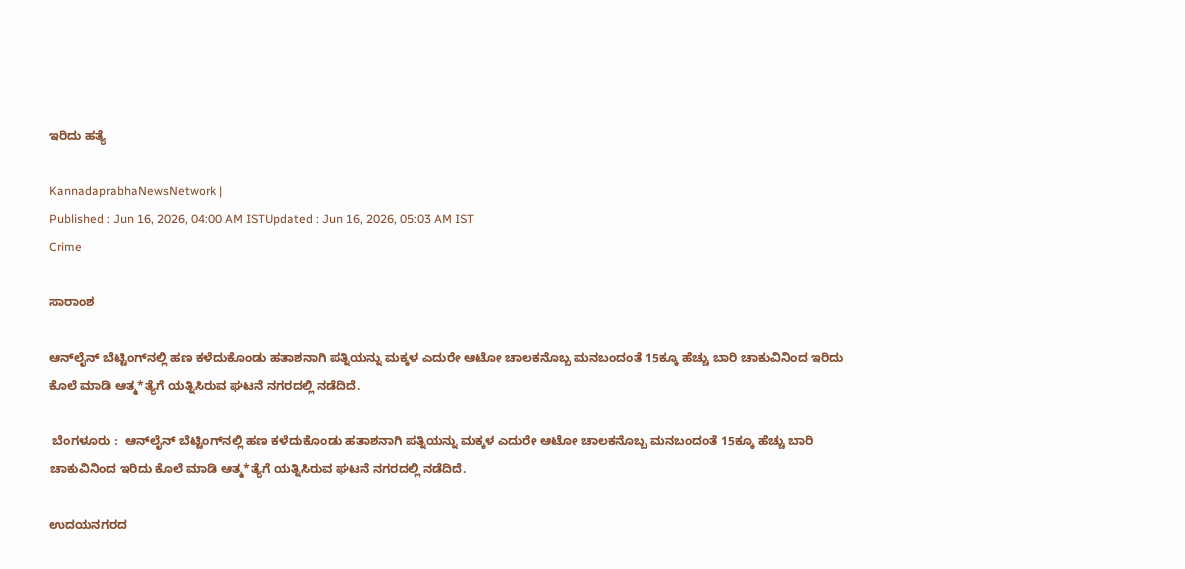ಇರಿದು ಹತ್ಯೆ

KannadaprabhaNewsNetwork |
Published : Jun 16, 2026, 04:00 AM ISTUpdated : Jun 16, 2026, 05:03 AM IST
Crime

ಸಾರಾಂಶ

ಆನ್‌ಲೈನ್ ಬೆಟ್ಟಿಂಗ್‌ನಲ್ಲಿ ಹಣ ಕಳೆದುಕೊಂಡು ಹತಾಶನಾಗಿ ಪತ್ನಿಯನ್ನು ಮಕ್ಕಳ ಎದುರೇ ಆಟೋ ಚಾಲಕನೊಬ್ಬ ಮನಬಂದಂತೆ 15ಕ್ಕೂ ಹೆಚ್ಚು ಬಾರಿ ಚಾಕುವಿನಿಂದ ಇರಿದು ಕೊಲೆ ಮಾಡಿ ಆತ್ಮ*ತ್ಯೆಗೆ ಯತ್ನಿಸಿರುವ ಘಟನೆ ನಗರದಲ್ಲಿ ನಡೆದಿದೆ.

 ಬೆಂಗಳೂರು :  ಆನ್‌ಲೈನ್ ಬೆಟ್ಟಿಂಗ್‌ನಲ್ಲಿ ಹಣ ಕಳೆದುಕೊಂಡು ಹತಾಶನಾಗಿ ಪತ್ನಿಯನ್ನು ಮಕ್ಕಳ ಎದುರೇ ಆಟೋ ಚಾಲಕನೊಬ್ಬ ಮನಬಂದಂತೆ 15ಕ್ಕೂ ಹೆಚ್ಚು ಬಾರಿ ಚಾಕುವಿನಿಂದ ಇರಿದು ಕೊಲೆ ಮಾಡಿ ಆತ್ಮ*ತ್ಯೆಗೆ ಯತ್ನಿಸಿರುವ ಘಟನೆ ನಗರದಲ್ಲಿ ನಡೆದಿದೆ.

ಉದಯನಗರದ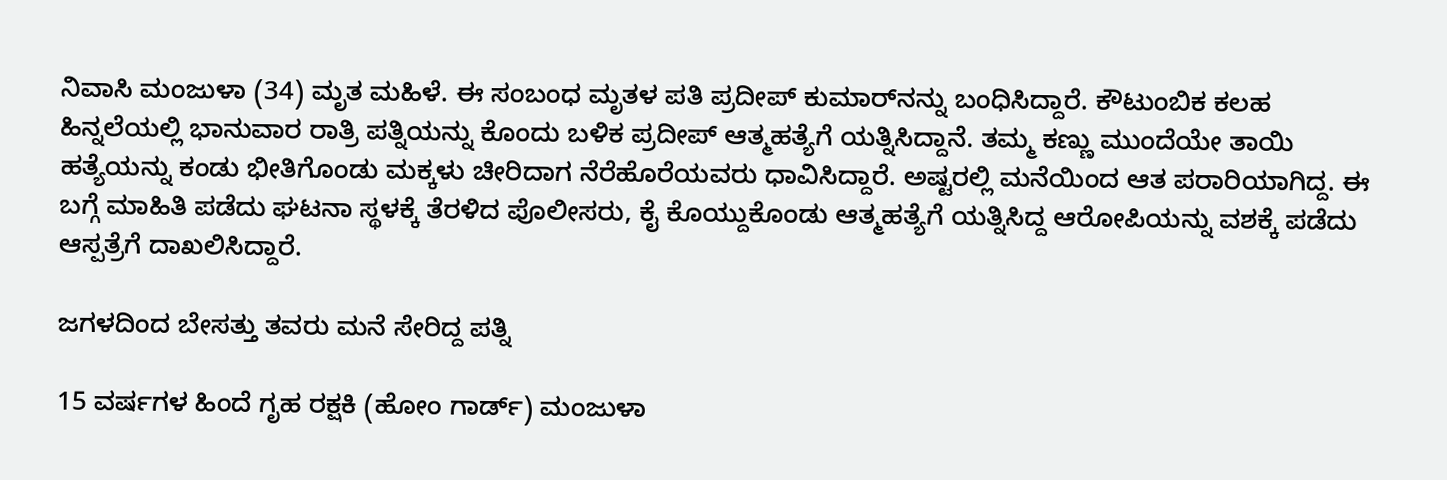ನಿವಾಸಿ ಮಂಜುಳಾ (34) ಮೃತ ಮಹಿಳೆ. ಈ ಸಂಬಂಧ ಮೃತಳ ಪತಿ ಪ್ರದೀಪ್‌ ಕುಮಾರ್‌ನನ್ನು ಬಂಧಿಸಿದ್ದಾರೆ. ಕೌಟುಂಬಿಕ ಕಲಹ ಹಿನ್ನಲೆಯಲ್ಲಿ ಭಾನುವಾರ ರಾತ್ರಿ ಪತ್ನಿಯನ್ನು ಕೊಂದು ಬಳಿಕ ಪ್ರದೀಪ್ ಆತ್ಮಹತ್ಯೆಗೆ ಯತ್ನಿಸಿದ್ದಾನೆ. ತಮ್ಮ ಕಣ್ಣು ಮುಂದೆಯೇ ತಾಯಿ ಹತ್ಯೆಯನ್ನು ಕಂಡು ಭೀತಿಗೊಂಡು ಮಕ್ಕಳು ಚೀರಿದಾಗ ನೆರೆಹೊರೆಯವರು ಧಾವಿಸಿದ್ದಾರೆ. ಅಷ್ಟರಲ್ಲಿ ಮನೆಯಿಂದ ಆತ ಪರಾರಿಯಾಗಿದ್ದ. ಈ ಬಗ್ಗೆ ಮಾಹಿತಿ ಪಡೆದು ಘಟನಾ ಸ್ಥಳಕ್ಕೆ ತೆರಳಿದ ಪೊಲೀಸರು, ಕೈ ಕೊಯ್ದುಕೊಂಡು ಆತ್ಮಹತ್ಯೆಗೆ ಯತ್ನಿಸಿದ್ದ ಆರೋಪಿಯನ್ನು ವಶಕ್ಕೆ ಪಡೆದು ಆಸ್ಪತ್ರೆಗೆ ದಾಖಲಿಸಿದ್ದಾರೆ.

ಜಗಳದಿಂದ ಬೇಸತ್ತು ತವರು ಮನೆ ಸೇರಿದ್ದ ಪತ್ನಿ

15 ವರ್ಷಗಳ ಹಿಂದೆ ಗೃಹ ರಕ್ಷಕಿ (ಹೋಂ ಗಾರ್ಡ್‌) ಮಂಜುಳಾ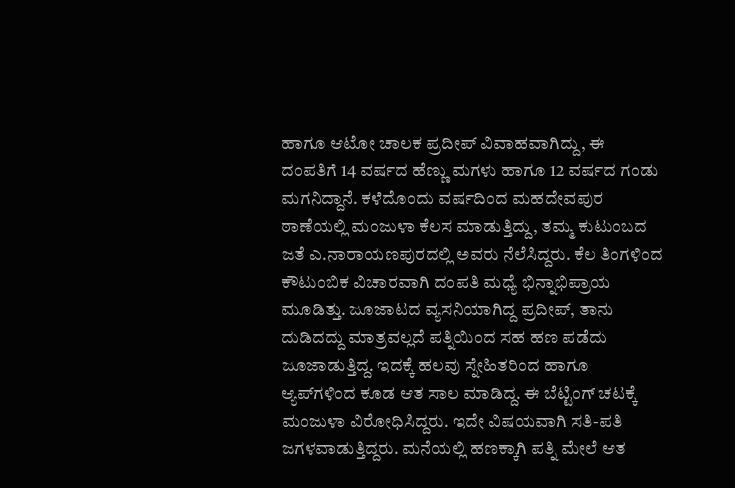ಹಾಗೂ ಆಟೋ ಚಾಲಕ ಪ್ರದೀಪ್ ವಿವಾಹವಾಗಿದ್ದು, ಈ ದಂಪತಿಗೆ 14 ವರ್ಷದ ಹೆಣ್ಣು ಮಗಳು ಹಾಗೂ 12 ವರ್ಷದ ಗಂಡು ಮಗನಿದ್ದಾನೆ. ಕಳೆದೊಂದು ವರ್ಷದಿಂದ ಮಹದೇವಪುರ ಠಾಣೆಯಲ್ಲಿ ಮಂಜುಳಾ ಕೆಲಸ ಮಾಡುತ್ತಿದ್ದು, ತಮ್ಮ ಕುಟುಂಬದ ಜತೆ ಎ.ನಾರಾಯಣಪುರದಲ್ಲಿ ಅವರು ನೆಲೆಸಿದ್ದರು. ಕೆಲ ತಿಂಗಳಿಂದ ಕೌಟುಂಬಿಕ ವಿಚಾರವಾಗಿ ದಂಪತಿ ಮಧ್ಯೆ ಭಿನ್ನಾಭಿಪ್ರಾಯ ಮೂಡಿತ್ತು. ಜೂಜಾಟದ ವ್ಯಸನಿಯಾಗಿದ್ದ ಪ್ರದೀಪ್‌, ತಾನು ದುಡಿದದ್ದು ಮಾತ್ರವಲ್ಲದೆ ಪತ್ನಿಯಿಂದ ಸಹ ಹಣ ಪಡೆದು ಜೂಜಾಡುತ್ತಿದ್ದ. ಇದಕ್ಕೆ ಹಲವು ಸ್ನೇಹಿತರಿಂದ ಹಾಗೂ ಆ್ಯಪ್‌ಗಳಿಂದ ಕೂಡ ಆತ ಸಾಲ ಮಾಡಿದ್ದ. ಈ ಬೆಟ್ಟಿಂಗ್ ಚಟಕ್ಕೆ ಮಂಜುಳಾ ವಿರೋಧಿಸಿದ್ದರು. ಇದೇ ವಿಷಯವಾಗಿ ಸತಿ-ಪತಿ ಜಗಳ‍ವಾಡುತ್ತಿದ್ದರು. ಮನೆಯಲ್ಲಿ ಹಣಕ್ಕಾಗಿ ಪತ್ನಿ ಮೇಲೆ ಆತ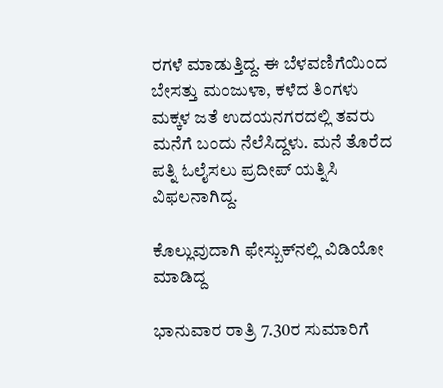ರಗಳೆ ಮಾಡುತ್ತಿದ್ದ. ಈ ಬೆಳವಣಿಗೆಯಿಂದ ಬೇಸತ್ತು ಮಂಜುಳಾ, ಕಳೆದ ತಿಂಗಳು ಮಕ್ಕಳ ಜತೆ ಉದಯನಗರದಲ್ಲಿ ತವರು ಮನೆಗೆ ಬಂದು ನೆಲೆಸಿದ್ದಳು. ಮನೆ ತೊರೆದ ಪತ್ನಿ ಓಲೈಸಲು ಪ್ರದೀಪ್ ಯತ್ನಿಸಿ ವಿಫಲನಾಗಿದ್ದ.

ಕೊಲ್ಲುವುದಾಗಿ ಫೇಸ್ಬುಕ್‌ನಲ್ಲಿ ವಿಡಿಯೋ ಮಾಡಿದ್ದ

ಭಾನುವಾರ ರಾತ್ರಿ 7.30ರ ಸುಮಾರಿಗೆ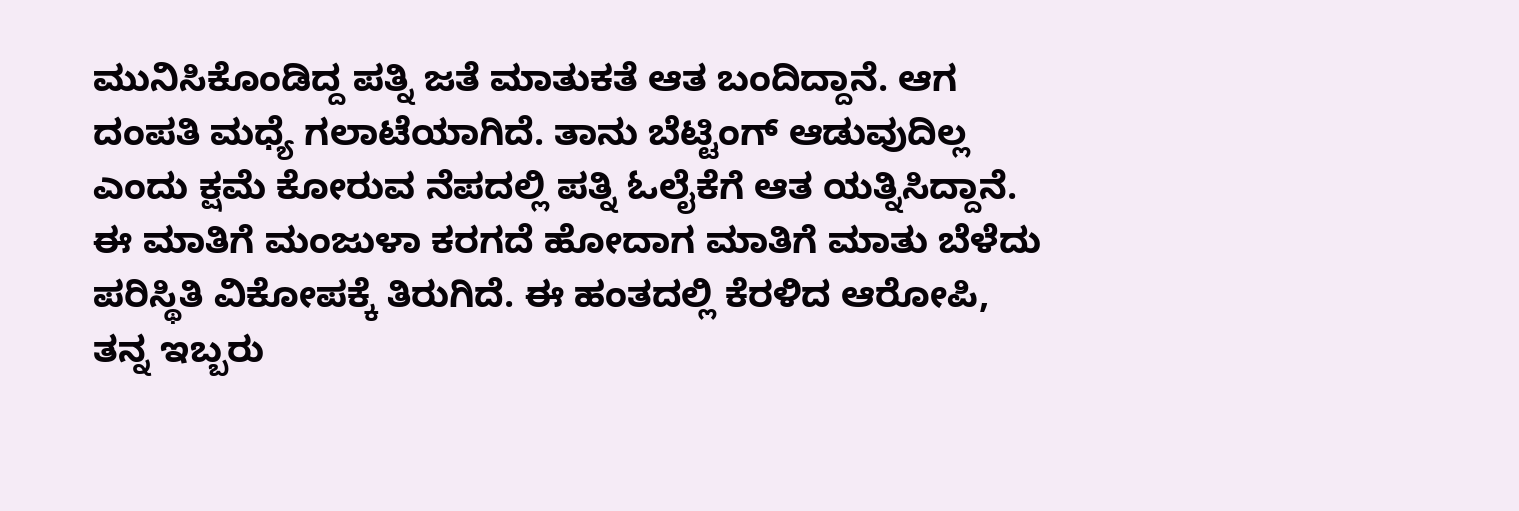ಮುನಿಸಿಕೊಂಡಿದ್ದ ಪತ್ನಿ ಜತೆ ಮಾತುಕತೆ ಆತ ಬಂದಿದ್ದಾನೆ. ಆಗ ದಂಪತಿ ಮಧ್ಯೆ ಗಲಾಟೆಯಾಗಿದೆ. ತಾನು ಬೆಟ್ಟಿಂಗ್ ಆಡುವುದಿಲ್ಲ ಎಂದು ಕ್ಷಮೆ ಕೋರುವ ನೆಪದಲ್ಲಿ ಪತ್ನಿ ಓಲೈಕೆಗೆ ಆತ ಯತ್ನಿಸಿದ್ದಾನೆ. ಈ ಮಾತಿಗೆ ಮಂಜುಳಾ ಕರಗದೆ ಹೋದಾಗ ಮಾತಿಗೆ ಮಾತು ಬೆಳೆದು ಪರಿಸ್ಥಿತಿ ವಿಕೋಪಕ್ಕೆ ತಿರುಗಿದೆ. ಈ ಹಂತದಲ್ಲಿ ಕೆರಳಿದ ಆರೋಪಿ, ತನ್ನ ಇಬ್ಬರು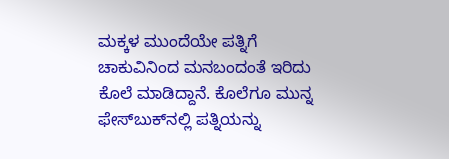ಮಕ್ಕಳ ಮುಂದೆಯೇ ಪತ್ನಿಗೆ ಚಾಕುವಿನಿಂದ ಮನಬಂದಂತೆ ಇರಿದು ಕೊಲೆ ಮಾಡಿದ್ದಾನೆ. ಕೊಲೆಗೂ ಮುನ್ನ ಫೇಸ್‌ಬುಕ್‌ನಲ್ಲಿ ಪತ್ನಿಯನ್ನು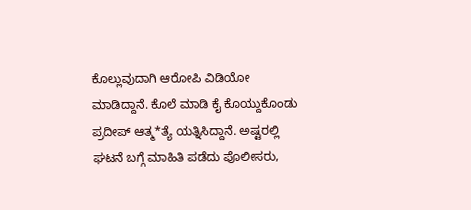ಕೊಲ್ಲುವುದಾಗಿ ಆರೋಪಿ ವಿಡಿಯೋ ಮಾಡಿದ್ದಾನೆ. ಕೊಲೆ ಮಾಡಿ ಕೈ ಕೊಯ್ದುಕೊಂಡು ಪ್ರದೀಪ್ ಆತ್ಮ*ತ್ಯೆ ಯತ್ನಿಸಿದ್ದಾನೆ. ಅಷ್ಟರಲ್ಲಿ ಘಟನೆ ಬಗ್ಗೆ ಮಾಹಿತಿ ಪಡೆದು ಪೊಲೀಸರು,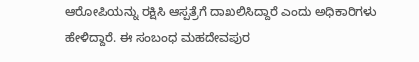ಆರೋಪಿಯನ್ನು ರಕ್ಷಿಸಿ ಆಸ್ಪತ್ರೆಗೆ ದಾಖಲಿಸಿದ್ದಾರೆ ಎಂದು ಅಧಿಕಾರಿಗಳು ಹೇಳಿದ್ದಾರೆ. ಈ ಸಂಬಂಧ ಮಹದೇವಪುರ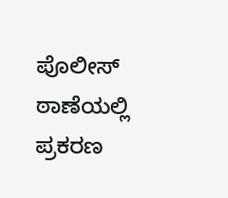ಪೊಲೀಸ್ ಠಾಣೆಯಲ್ಲಿ ಪ್ರಕರಣ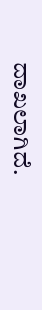ದಾಖಲಾಗಿದೆ.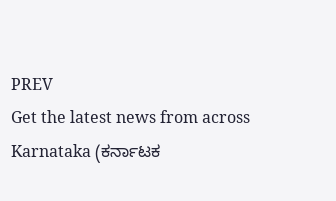PREV
Get the latest news from across Karnataka (ಕರ್ನಾಟಕ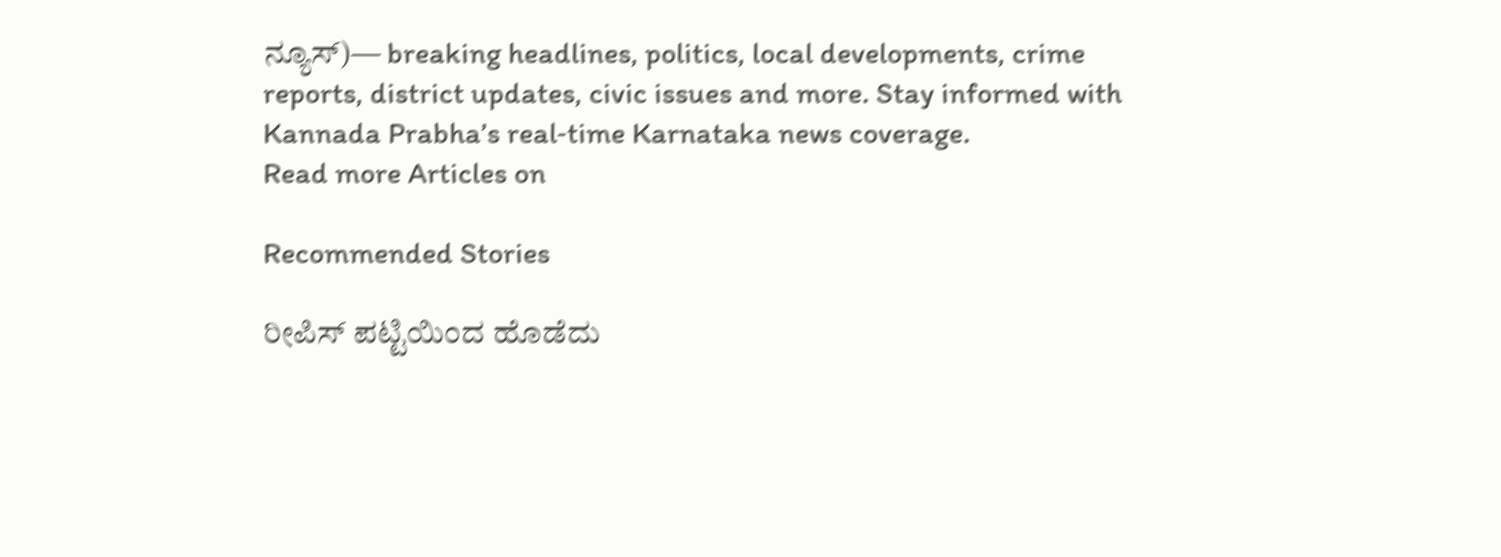ನ್ಯೂಸ್)— breaking headlines, politics, local developments, crime reports, district updates, civic issues and more. Stay informed with Kannada Prabha’s real‑time Karnataka news coverage.
Read more Articles on

Recommended Stories

ರೀಪಿಸ್ ಪಟ್ಟಿಯಿಂದ ಹೊಡೆದು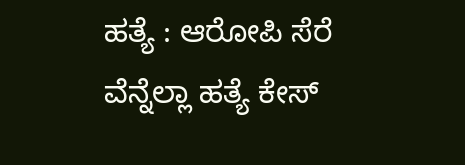ಹತ್ಯೆ : ಆರೋಪಿ ಸೆರೆ
ವೆನ್ನೆಲ್ಲಾ ಹತ್ಯೆ ಕೇಸ್‌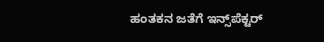ಹಂತಕನ ಜತೆಗೆ ಇನ್ಸ್‌ಪೆಕ್ಟರ್‌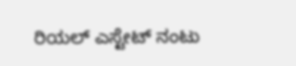ರಿಯಲ್‌ ಎಸ್ಟೇಟ್‌ ನಂಟು